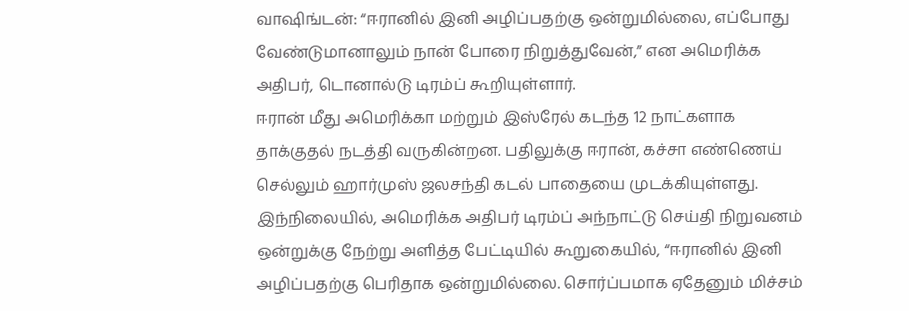வாஷிங்டன்: “ஈரானில் இனி அழிப்பதற்கு ஒன்றுமில்லை, எப்போது வேண்டுமானாலும் நான் போரை நிறுத்துவேன்,” என அமெரிக்க அதிபர், டொனால்டு டிரம்ப் கூறியுள்ளார்.
ஈரான் மீது அமெரிக்கா மற்றும் இஸ்ரேல் கடந்த 12 நாட்களாக தாக்குதல் நடத்தி வருகின்றன. பதிலுக்கு ஈரான், கச்சா எண்ணெய் செல்லும் ஹார்முஸ் ஜலசந்தி கடல் பாதையை முடக்கியுள்ளது.
இந்நிலையில், அமெரிக்க அதிபர் டிரம்ப் அந்நாட்டு செய்தி நிறுவனம் ஒன்றுக்கு நேற்று அளித்த பேட்டியில் கூறுகையில், “ஈரானில் இனி அழிப்பதற்கு பெரிதாக ஒன்றுமில்லை. சொர்ப்பமாக ஏதேனும் மிச்சம்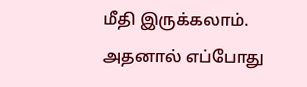மீதி இருக்கலாம். அதனால் எப்போது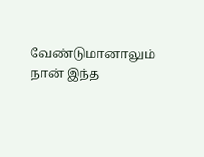வேண்டுமானாலும் நான் இந்த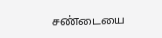சண்டையை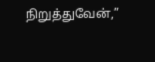நிறுத்துவேன்,”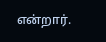என்றார்.